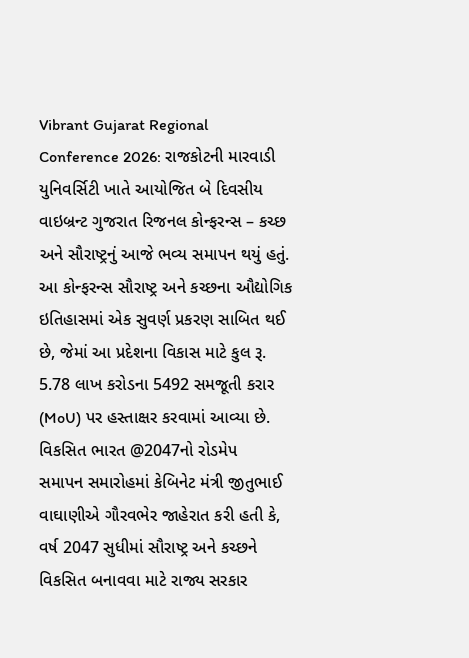Vibrant Gujarat Regional Conference 2026: રાજકોટની મારવાડી યુનિવર્સિટી ખાતે આયોજિત બે દિવસીય વાઇબ્રન્ટ ગુજરાત રિજનલ કોન્ફરન્સ – કચ્છ અને સૌરાષ્ટ્રનું આજે ભવ્ય સમાપન થયું હતું. આ કોન્ફરન્સ સૌરાષ્ટ્ર અને કચ્છના ઔદ્યોગિક ઇતિહાસમાં એક સુવર્ણ પ્રકરણ સાબિત થઈ છે, જેમાં આ પ્રદેશના વિકાસ માટે કુલ રૂ. 5.78 લાખ કરોડના 5492 સમજૂતી કરાર (MoU) પર હસ્તાક્ષર કરવામાં આવ્યા છે.
વિકસિત ભારત @2047નો રોડમેપ
સમાપન સમારોહમાં કેબિનેટ મંત્રી જીતુભાઈ વાઘાણીએ ગૌરવભેર જાહેરાત કરી હતી કે, વર્ષ 2047 સુધીમાં સૌરાષ્ટ્ર અને કચ્છને વિકસિત બનાવવા માટે રાજ્ય સરકાર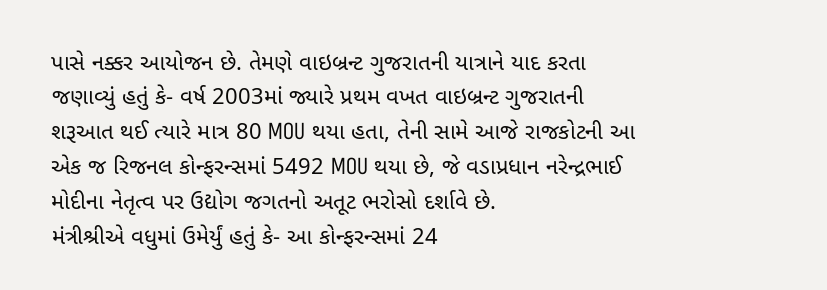પાસે નક્કર આયોજન છે. તેમણે વાઇબ્રન્ટ ગુજરાતની યાત્રાને યાદ કરતા જણાવ્યું હતું કે- વર્ષ 2003માં જ્યારે પ્રથમ વખત વાઇબ્રન્ટ ગુજરાતની શરૂઆત થઈ ત્યારે માત્ર 80 MOU થયા હતા, તેની સામે આજે રાજકોટની આ એક જ રિજનલ કોન્ફરન્સમાં 5492 MOU થયા છે, જે વડાપ્રધાન નરેન્દ્રભાઈ મોદીના નેતૃત્વ પર ઉદ્યોગ જગતનો અતૂટ ભરોસો દર્શાવે છે.
મંત્રીશ્રીએ વધુમાં ઉમેર્યું હતું કે- આ કોન્ફરન્સમાં 24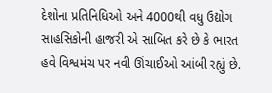દેશોના પ્રતિનિધિઓ અને 4000થી વધુ ઉદ્યોગ સાહસિકોની હાજરી એ સાબિત કરે છે કે ભારત હવે વિશ્વમંચ પર નવી ઊંચાઈઓ આંબી રહ્યું છે.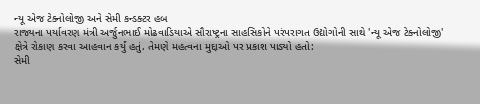ન્યૂ એજ ટેક્નોલોજી અને સેમી કન્ડક્ટર હબ
રાજ્યના પર્યાવરણ મંત્રી અર્જુનભાઈ મોઢવાડિયાએ સૌરાષ્ટ્રના સાહસિકોને પરંપરાગત ઉદ્યોગોની સાથે 'ન્યૂ એજ ટેક્નોલોજી' ક્ષેત્રે રોકાણ કરવા આહવાન કર્યું હતું. તેમણે મહત્વના મુદ્દાઓ પર પ્રકાશ પાડ્યો હતો:
સેમી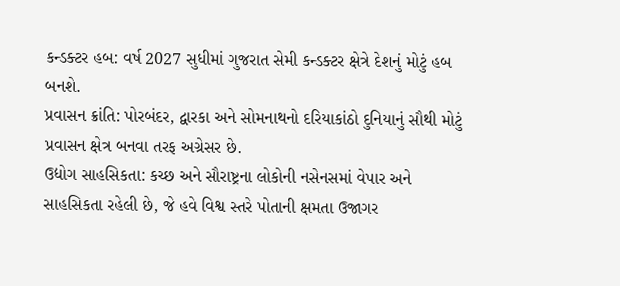કન્ડક્ટર હબ: વર્ષ 2027 સુધીમાં ગુજરાત સેમી કન્ડક્ટર ક્ષેત્રે દેશનું મોટું હબ બનશે.
પ્રવાસન ક્રાંતિ: પોરબંદર, દ્વારકા અને સોમનાથનો દરિયાકાંઠો દુનિયાનું સૌથી મોટું પ્રવાસન ક્ષેત્ર બનવા તરફ અગ્રેસર છે.
ઉદ્યોગ સાહસિકતા: કચ્છ અને સૌરાષ્ટ્રના લોકોની નસેનસમાં વેપાર અને સાહસિકતા રહેલી છે, જે હવે વિશ્વ સ્તરે પોતાની ક્ષમતા ઉજાગર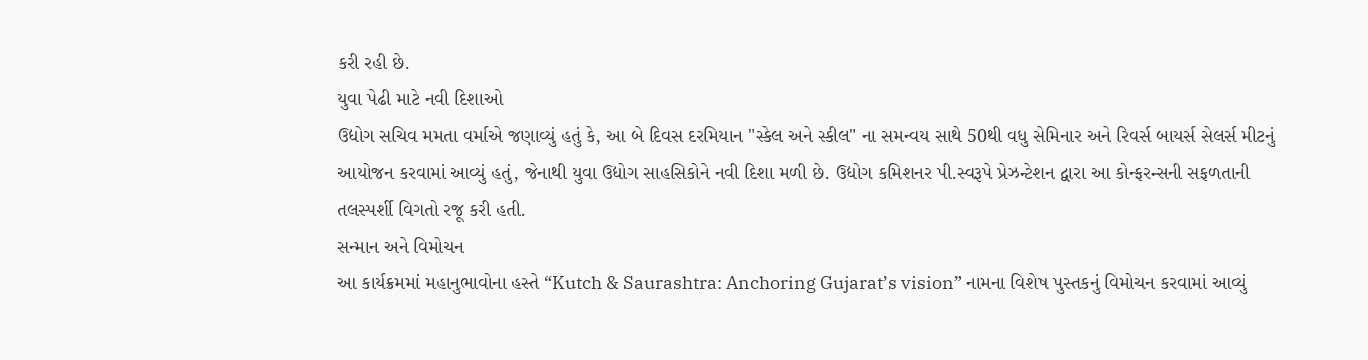કરી રહી છે.
યુવા પેઢી માટે નવી દિશાઓ
ઉદ્યોગ સચિવ મમતા વર્માએ જણાવ્યું હતું કે, આ બે દિવસ દરમિયાન "સ્કેલ અને સ્કીલ" ના સમન્વય સાથે 50થી વધુ સેમિનાર અને રિવર્સ બાયર્સ સેલર્સ મીટનું આયોજન કરવામાં આવ્યું હતું, જેનાથી યુવા ઉદ્યોગ સાહસિકોને નવી દિશા મળી છે. ઉદ્યોગ કમિશનર પી.સ્વરૂપે પ્રેઝન્ટેશન દ્વારા આ કોન્ફરન્સની સફળતાની તલસ્પર્શી વિગતો રજૂ કરી હતી.
સન્માન અને વિમોચન
આ કાર્યક્રમમાં મહાનુભાવોના હસ્તે “Kutch & Saurashtra: Anchoring Gujarat’s vision” નામના વિશેષ પુસ્તકનું વિમોચન કરવામાં આવ્યું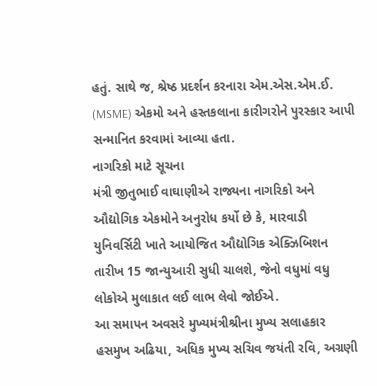હતું. સાથે જ, શ્રેષ્ઠ પ્રદર્શન કરનારા એમ.એસ.એમ.ઈ. (MSME) એકમો અને હસ્તકલાના કારીગરોને પુરસ્કાર આપી સન્માનિત કરવામાં આવ્યા હતા.
નાગરિકો માટે સૂચના
મંત્રી જીતુભાઈ વાઘાણીએ રાજ્યના નાગરિકો અને ઔદ્યોગિક એકમોને અનુરોધ કર્યો છે કે, મારવાડી યુનિવર્સિટી ખાતે આયોજિત ઔદ્યોગિક એક્ઝિબિશન તારીખ 15 જાન્યુઆરી સુધી ચાલશે, જેનો વધુમાં વધુ લોકોએ મુલાકાત લઈ લાભ લેવો જોઈએ.
આ સમાપન અવસરે મુખ્યમંત્રીશ્રીના મુખ્ય સલાહકાર હસમુખ અઢિયા, અધિક મુખ્ય સચિવ જયંતી રવિ, અગ્રણી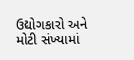ઉદ્યોગકારો અને મોટી સંખ્યામાં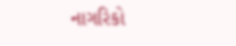નાગરિકો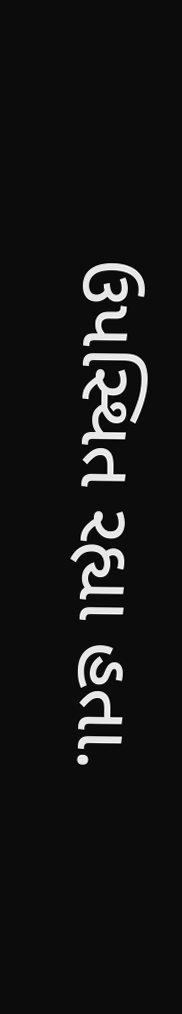ઉપસ્થિત રહ્યા હતા.